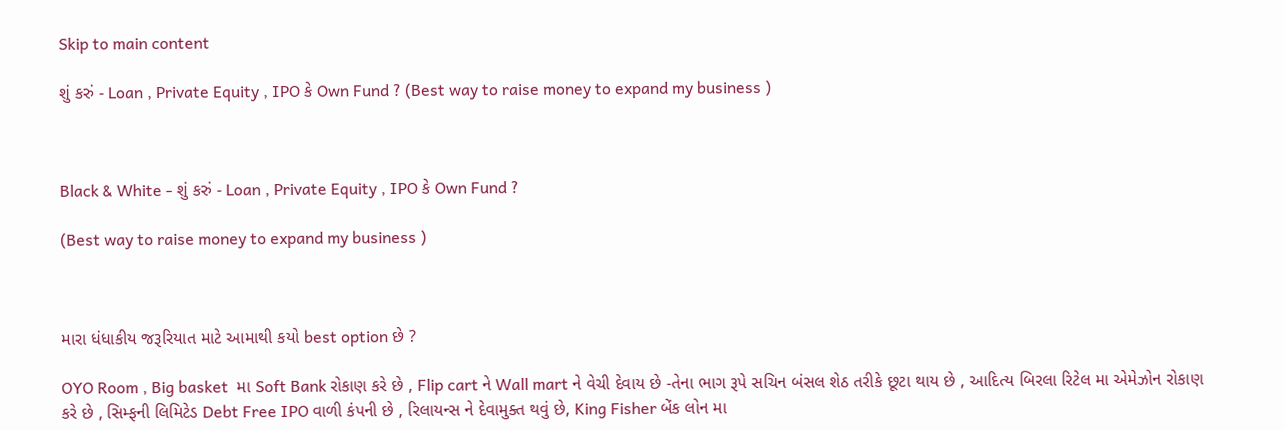Skip to main content

શું કરું - Loan , Private Equity , IPO કે Own Fund ? (Best way to raise money to expand my business )



Black & White - શું કરું - Loan , Private Equity , IPO કે Own Fund ?

(Best way to raise money to expand my business )



મારા ધંધાકીય જરૂરિયાત માટે આમાથી કયો best option છે ?

OYO Room , Big basket  મા Soft Bank રોકાણ કરે છે , Flip cart ને Wall mart ને વેચી દેવાય છે -તેના ભાગ રૂપે સચિન બંસલ શેઠ તરીકે છૂટા થાય છે , આદિત્ય બિરલા રિટેલ મા એમેઝોન રોકાણ કરે છે , સિમ્ફની લિમિટેડ Debt Free IPO વાળી કંપની છે , રિલાયન્સ ને દેવામુક્ત થવું છે, King Fisher બેંક લોન મા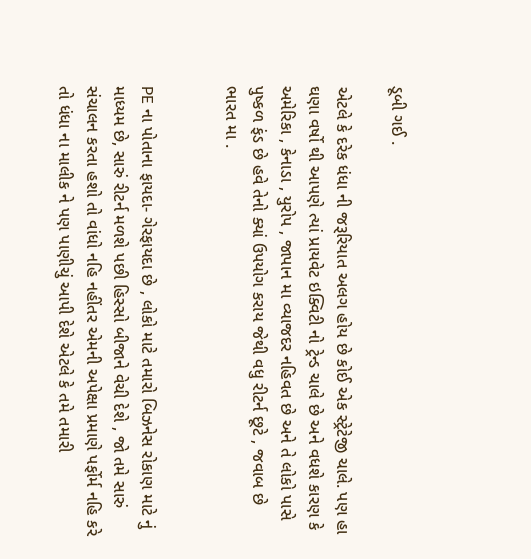ડૂબી ગઈ .

એટલે કે દરેક ધંધા ની જરૂરિયાત અલગ હોય છે કોઈ એક સ્ટ્રેટેજી ચાલે. પણ હા ઘણા વર્ષો થી આપણે ત્યાં પ્રાયવેટ ઇક્વિટી નો ટ્રેન્ડ ચાલે છે અને વધશે કારણ કે અમેરિકા , કેનાડા , યુરોપ , જાપાન મા વ્યાજદર નહિવત છે અને તે લોકો પાસે પુષ્કળ ફંડ છે હવે તેનો ક્યાં ઉપયોગ કરાય જેથી વધુ રીટર્ન છૂટે , જવાબ છે ભારત મા .


PE ના પોતાના ફાયદા- ગેરફાયદા છે , લોકો માટે તમારો બિઝનેસ રોકાણ માટે નું માધ્યમ છે, સારું રીટર્ન મળશે પછી હિસ્સો બીજાને વેચી દેશે , જો તમે સારું સંચાલન કરતા હશો તો વાંધો નહિ નહીંતર એમની અપેક્ષા પ્રમાણે પર્ફોર્મ નહિ કરે તો ધંધા ના માલીક ને પણ પાણીચું આપી દેશે એટલે કે તમે તમારી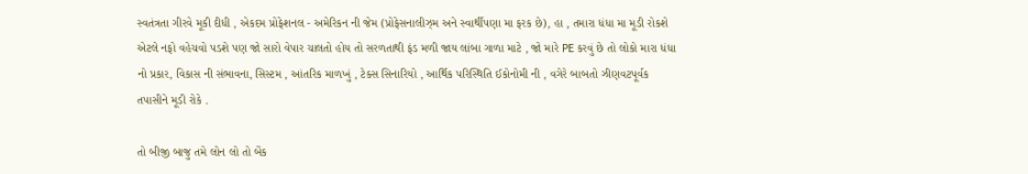સ્વતંત્રતા ગીરવે મૂકી દીધી , એકદમ પ્રોફેશનલ - અમેરિકન ની જેમ (પ્રોફેસનાલીઝ્મ અને સ્વાર્થીપણા મા ફરક છે), હા , તમારા ધંધા મા મૂડી રોકશે એટલે નફો વહેચવો પડશે પણ જો સારો વેપાર ચાલતો હોય તો સરળતાથી ફંડ મળી જાય લાંબા ગાળા માટે , જો મારે PE કરવું છે તો લોકો મારા ધંધા નો પ્રકાર, વિકાસ ની સંભાવના, સિસ્ટમ , આંતરિક માળખું , ટેક્સ સિનારિયો , આર્થિક પરિસ્થિતિ ઈકોનોમી ની , વગેરે બાબતો ઝીણવટપૂર્વક તપાસીને મૂડી રોકે .

તો બીજી બાજુ તમે લોન લો તો બેંક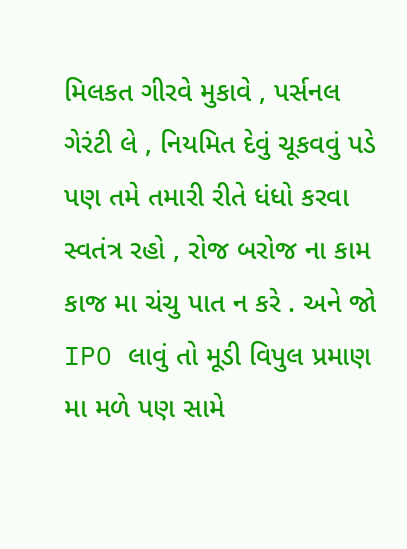મિલકત ગીરવે મુકાવે , પર્સનલ ગેરંટી લે , નિયમિત દેવું ચૂકવવું પડે પણ તમે તમારી રીતે ધંધો કરવા સ્વતંત્ર રહો , રોજ બરોજ ના કામ કાજ મા ચંચુ પાત ન કરે . અને જો IPO લાવું તો મૂડી વિપુલ પ્રમાણ મા મળે પણ સામે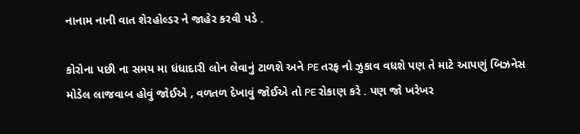નાનામ નાની વાત શેરહોલ્ડર ને જાહેર કરવી પડે .

કોરોના પછી ના સમય મા ધંધાદારી લોન લેવાનું ટાળશે અને PE તરફ નો ઝુકાવ વધશે પણ તે માટે આપણું બિઝનેસ મોડેલ લાજવાબ હોવું જોઈએ , વળતળ દેખાવું જોઈએ તો PE રોકાણ કરે . પણ જો ખરેખર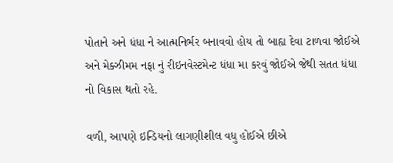પોતાને અને ધંધા ને આત્મનિર્ભર બનાવવો હોય તો બાહ્ય દેવા ટાળવા જોઈએ અને મેક્ઝીમમ નફા નું રીઇનવેસ્ટમેન્ટ ધંધા મા કરવું જોઈએ જેથી સતત ધંધા નો વિકાસ થતો રહે.

વળી, આપણે ઇન્ડિયનો લાગણીશીલ વધુ હોઈએ છીએ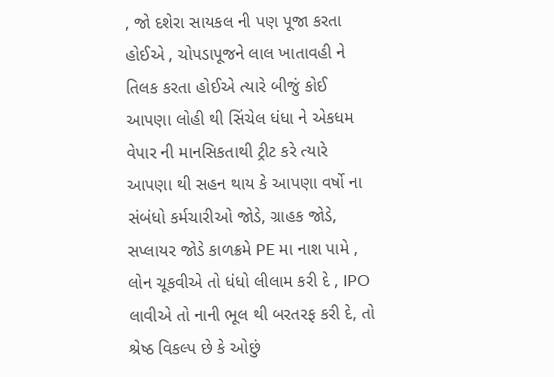, જો દશેરા સાયકલ ની પણ પૂજા કરતા હોઈએ , ચોપડાપૂજને લાલ ખાતાવહી ને તિલક કરતા હોઈએ ત્યારે બીજું કોઈ આપણા લોહી થી સિંચેલ ધંધા ને એકધમ વેપાર ની માનસિકતાથી ટ્રીટ કરે ત્યારે આપણા થી સહન થાય કે આપણા વર્ષો ના સંબંધો કર્મચારીઓ જોડે, ગ્રાહક જોડે, સપ્લાયર જોડે કાળક્રમે PE મા નાશ પામે , લોન ચૂકવીએ તો ધંધો લીલામ કરી દે , IPO લાવીએ તો નાની ભૂલ થી બરતરફ કરી દે, તો શ્રેષ્ઠ વિકલ્પ છે કે ઓછું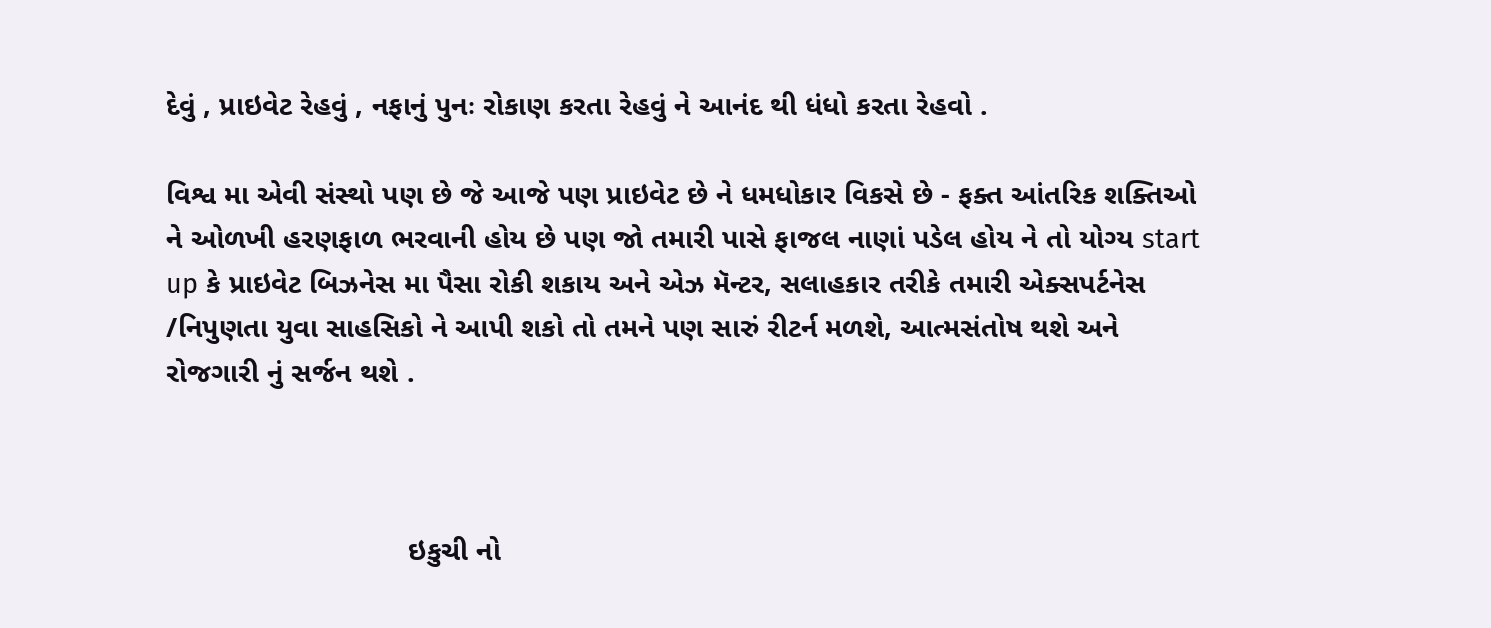દેવું , પ્રાઇવેટ રેહવું , નફાનું પુનઃ રોકાણ કરતા રેહવું ને આનંદ થી ધંધો કરતા રેહવો .

વિશ્વ મા એવી સંસ્થો પણ છે જે આજે પણ પ્રાઇવેટ છે ને ધમધોકાર વિકસે છે - ફક્ત આંતરિક શક્તિઓ ને ઓળખી હરણફાળ ભરવાની હોય છે પણ જો તમારી પાસે ફાજલ નાણાં પડેલ હોય ને તો યોગ્ય start up કે પ્રાઇવેટ બિઝનેસ મા પૈસા રોકી શકાય અને એઝ મૅન્ટર, સલાહકાર તરીકે તમારી એક્સપર્ટનેસ /નિપુણતા યુવા સાહસિકો ને આપી શકો તો તમને પણ સારું રીટર્ન મળશે, આત્મસંતોષ થશે અને રોજગારી નું સર્જન થશે .



                              ઇકુચી નો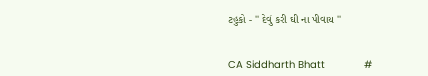ટહુકો - '' દેવું કરી ઘી ના પીવાય ''


CA Siddharth Bhatt             #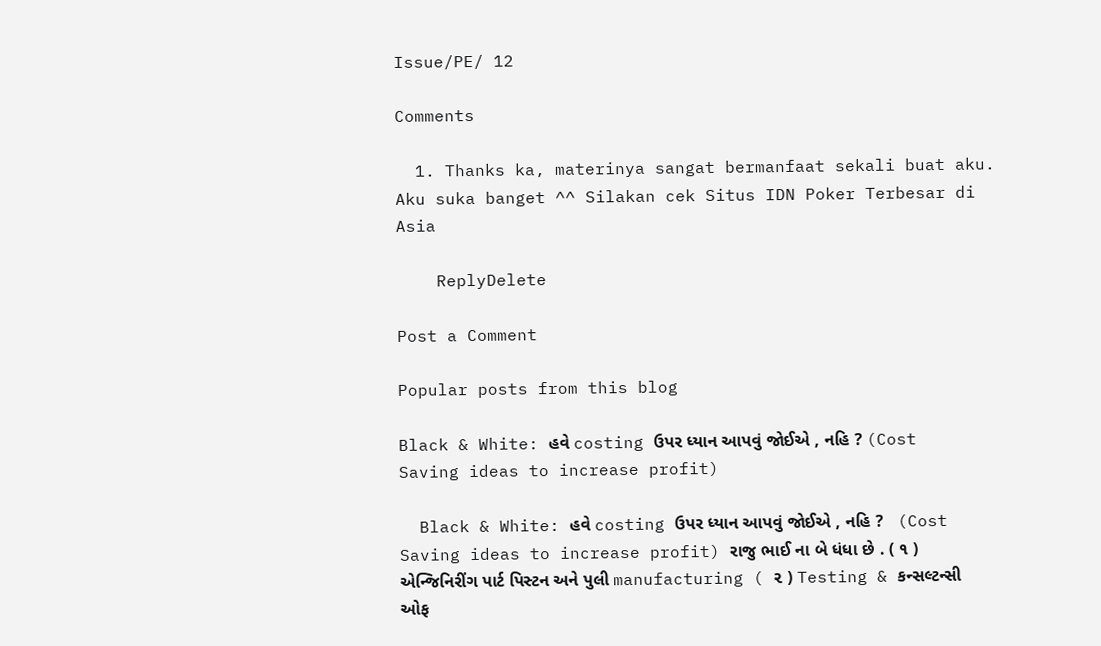Issue/PE/ 12

Comments

  1. Thanks ka, materinya sangat bermanfaat sekali buat aku. Aku suka banget ^^ Silakan cek Situs IDN Poker Terbesar di Asia

    ReplyDelete

Post a Comment

Popular posts from this blog

Black & White: હવે costing ઉપર ધ્યાન આપવું જોઈએ , નહિ ? (Cost Saving ideas to increase profit)

  Black & White: હવે costing ઉપર ધ્યાન આપવું જોઈએ , નહિ ?   (Cost Saving ideas to increase profit) રાજુ ભાઈ ના બે ધંધા છે . ( ૧ ) એન્જિનિરીંગ પાર્ટ પિસ્ટન અને પુલી manufacturing ( ૨ ) Testing & કન્સલ્ટન્સી ઓફ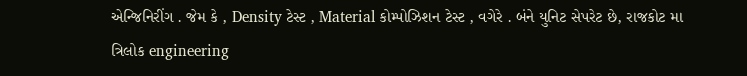એન્જિનિરીંગ . જેમ કે , Density ટેસ્ટ , Material કોમ્પોઝિશન ટેસ્ટ , વગેરે . બંને યુનિટ સેપરેટ છે, રાજકોટ મા ત્રિલોક engineering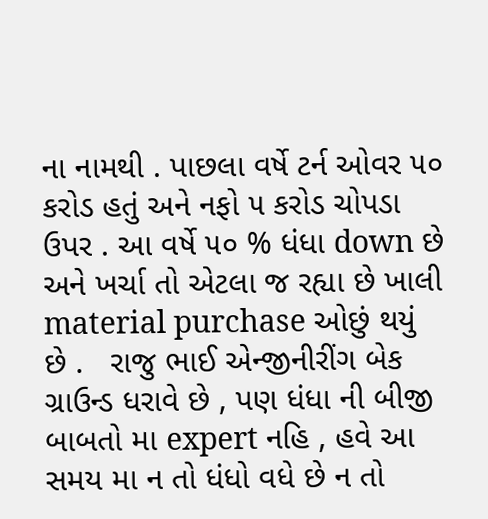ના નામથી . પાછલા વર્ષે ટર્ન ઓવર ૫૦ કરોડ હતું અને નફો ૫ કરોડ ચોપડા ઉપર . આ વર્ષે ૫૦ % ધંધા down છે અને ખર્ચા તો એટલા જ રહ્યા છે ખાલી material purchase ઓછું થયું છે .   રાજુ ભાઈ એન્જીનીરીંગ બેક ગ્રાઉન્ડ ધરાવે છે , પણ ધંધા ની બીજી બાબતો મા expert નહિ , હવે આ સમય મા ન તો ધંધો વધે છે ન તો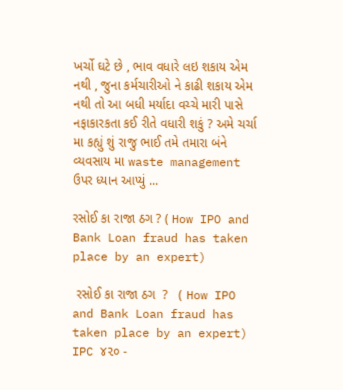ખર્ચો ઘટે છે , ભાવ વધારે લઇ શકાય એમ નથી , જુના કર્મચારીઓ ને કાઢી શકાય એમ નથી તો આ બધી મર્યાદા વચ્ચે મારી પાસે નફાકારકતા કઈ રીતે વધારી શકું ? અમે ચર્ચા મા કહ્યું શું રાજુ ભાઈ તમે તમારા બંને વ્યવસાય મા waste management ઉપર ધ્યાન આપ્યું ...

રસોઈ કા રાજા ઠગ ? ( How IPO and Bank Loan fraud has taken place by an expert)

 રસોઈ કા રાજા ઠગ  ?   ( How IPO and Bank Loan fraud has taken place by an expert) IPC ૪૨૦ -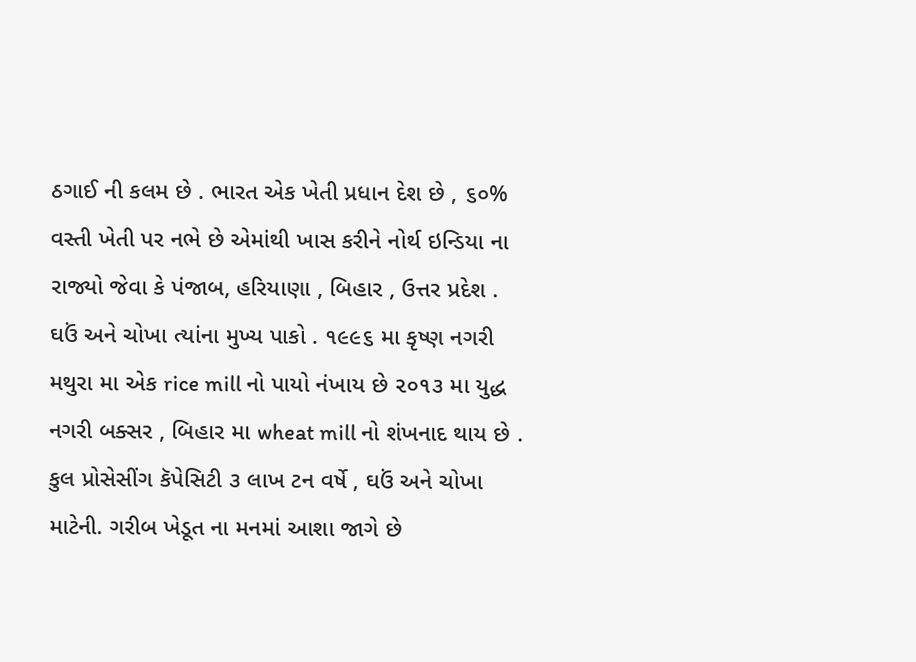ઠગાઈ ની કલમ છે . ભારત એક ખેતી પ્રધાન દેશ છે , ૬૦% વસ્તી ખેતી પર નભે છે એમાંથી ખાસ કરીને નોર્થ ઇન્ડિયા ના રાજ્યો જેવા કે પંજાબ, હરિયાણા , બિહાર , ઉત્તર પ્રદેશ . ઘઉં અને ચોખા ત્યાંના મુખ્ય પાકો . ૧૯૯૬ મા કૃષ્ણ નગરી મથુરા મા એક rice mill નો પાયો નંખાય છે ૨૦૧૩ મા યુદ્ધ નગરી બક્સર , બિહાર મા wheat mill નો શંખનાદ થાય છે . કુલ પ્રોસેસીંગ કૅપેસિટી ૩ લાખ ટન વર્ષે , ઘઉં અને ચોખા માટેની. ગરીબ ખેડૂત ના મનમાં આશા જાગે છે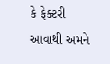કે ફેક્ટરી આવાથી અમને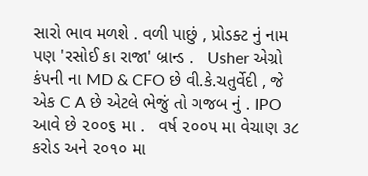સારો ભાવ મળશે . વળી પાછું , પ્રોડક્ટ નું નામ પણ 'રસોઈ કા રાજા' બ્રાન્ડ .   Usher એગ્રો કંપની ના MD & CFO છે વી.કે.ચતુર્વેદી , જે એક C A છે એટલે ભેજું તો ગજબ નું . IPO આવે છે ૨૦૦૬ મા .   વર્ષ ૨૦૦૫ મા વેચાણ ૩૮ કરોડ અને ૨૦૧૦ મા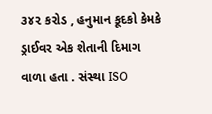૩૪૨ કરોડ , હનુમાન કૂદકો કેમકે ડ્રાઈવર એક શેતાની દિમાગ વાળા હતા . સંસ્થા ISO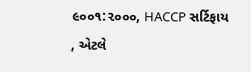૯૦૦૧:૨૦૦૦, HACCP સર્ટિફાય , એટલે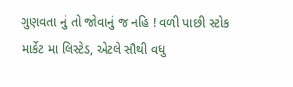ગુણવતા નું તો જોવાનું જ નહિ ! વળી પાછી સ્ટોક માર્કેટ મા લિસ્ટેડ, એટલે સૌથી વધુ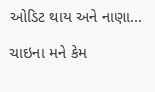ઓડિટ થાય અને નાણા...

ચાઇના મને કેમ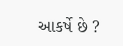આકર્ષે છે ?